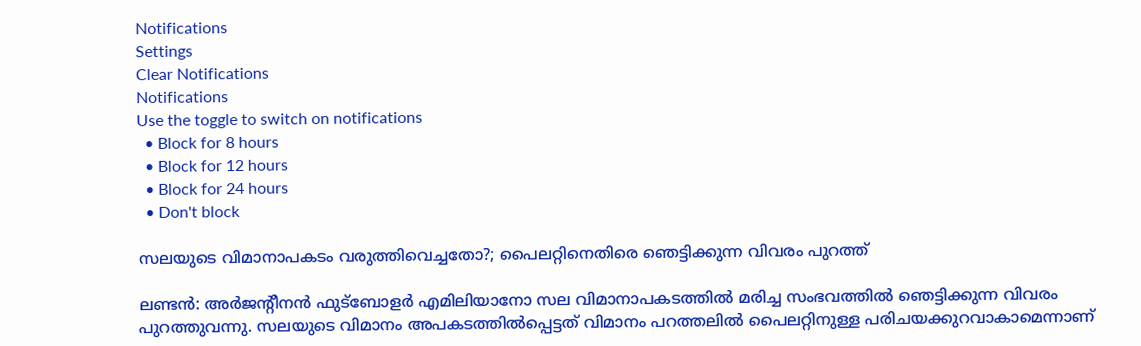Notifications
Settings
Clear Notifications
Notifications
Use the toggle to switch on notifications
  • Block for 8 hours
  • Block for 12 hours
  • Block for 24 hours
  • Don't block

സലയുടെ വിമാനാപകടം വരുത്തിവെച്ചതോ?; പൈലറ്റിനെതിരെ ഞെട്ടിക്കുന്ന വിവരം പുറത്ത്

ലണ്ടന്‍: അര്‍ജന്റീനന്‍ ഫുട്‌ബോളര്‍ എമിലിയാനോ സല വിമാനാപകടത്തില്‍ മരിച്ച സംഭവത്തില്‍ ഞെട്ടിക്കുന്ന വിവരം പുറത്തുവന്നു. സലയുടെ വിമാനം അപകടത്തില്‍പ്പെട്ടത് വിമാനം പറത്തലില്‍ പൈലറ്റിനുള്ള പരിചയക്കുറവാകാമെന്നാണ്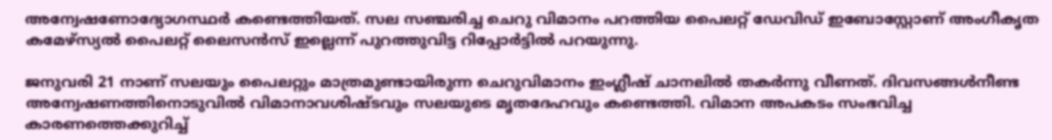അന്വേഷണോദ്യോഗസ്ഥര്‍ കണ്ടെത്തിയത്. സല സഞ്ചരിച്ച ചെറു വിമാനം പറത്തിയ പൈലറ്റ് ഡേവിഡ് ഇബോസ്റ്റോണ് അംഗീകൃത കമേഴ്സ്യല്‍ പൈലറ്റ് ലൈസന്‍സ് ഇല്ലെന്ന് പുറത്തുവിട്ട റിപ്പോര്‍ട്ടില്‍ പറയുന്നു.

ജനുവരി 21 നാണ് സലയും പൈലറ്റും മാത്രമുണ്ടായിരുന്ന ചെറുവിമാനം ഇംഗ്ലീഷ് ചാനലില്‍ തകര്‍ന്നു വീണത്. ദിവസങ്ങള്‍നീണ്ട അന്വേഷണത്തിനൊടുവില്‍ വിമാനാവശിഷ്ടവും സലയുടെ മൃതദേഹവും കണ്ടെത്തി. വിമാന അപകടം സംഭവിച്ച കാരണത്തെക്കുറിച്ച്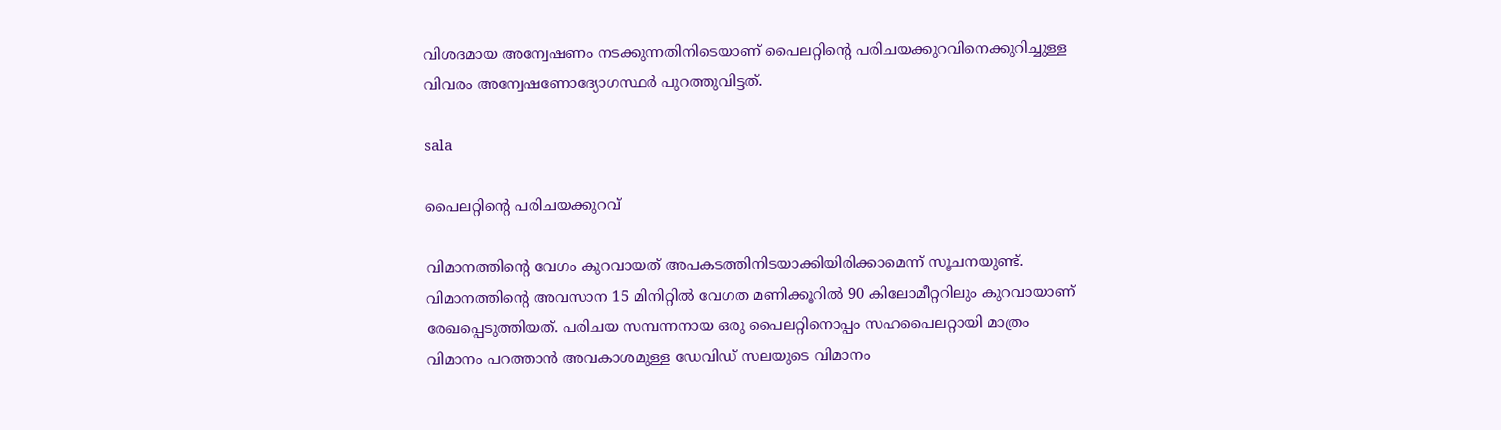വിശദമായ അന്വേഷണം നടക്കുന്നതിനിടെയാണ് പൈലറ്റിന്റെ പരിചയക്കുറവിനെക്കുറിച്ചുള്ള വിവരം അന്വേഷണോദ്യോഗസ്ഥര്‍ പുറത്തുവിട്ടത്.

sala

പൈലറ്റിന്റെ പരിചയക്കുറവ്

വിമാനത്തിന്റെ വേഗം കുറവായത് അപകടത്തിനിടയാക്കിയിരിക്കാമെന്ന് സൂചനയുണ്ട്. വിമാനത്തിന്റെ അവസാന 15 മിനിറ്റില്‍ വേഗത മണിക്കൂറില്‍ 90 കിലോമീറ്ററിലും കുറവായാണ് രേഖപ്പെടുത്തിയത്. പരിചയ സമ്പന്നനായ ഒരു പൈലറ്റിനൊപ്പം സഹപൈലറ്റായി മാത്രം വിമാനം പറത്താന്‍ അവകാശമുള്ള ഡേവിഡ് സലയുടെ വിമാനം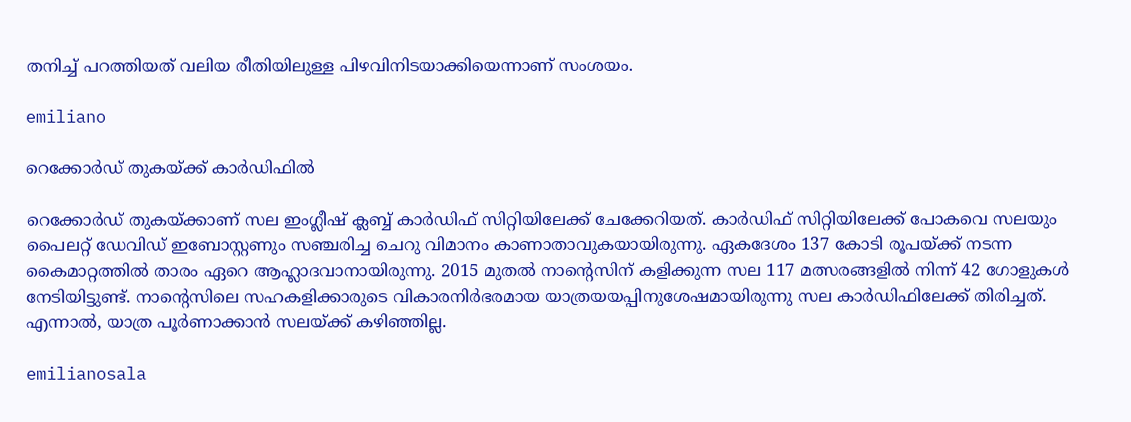തനിച്ച് പറത്തിയത് വലിയ രീതിയിലുള്ള പിഴവിനിടയാക്കിയെന്നാണ് സംശയം.

emiliano

റെക്കോര്‍ഡ് തുകയ്ക്ക് കാര്‍ഡിഫില്‍

റെക്കോര്‍ഡ് തുകയ്ക്കാണ് സല ഇംഗ്ലീഷ് ക്ലബ്ബ് കാര്‍ഡിഫ് സിറ്റിയിലേക്ക് ചേക്കേറിയത്. കാര്‍ഡിഫ് സിറ്റിയിലേക്ക് പോകവെ സലയും പൈലറ്റ് ഡേവിഡ് ഇബോസ്റ്റണും സഞ്ചരിച്ച ചെറു വിമാനം കാണാതാവുകയായിരുന്നു. ഏകദേശം 137 കോടി രൂപയ്ക്ക് നടന്ന കൈമാറ്റത്തില്‍ താരം ഏറെ ആഹ്ലാദവാനായിരുന്നു. 2015 മുതല്‍ നാന്റെസിന് കളിക്കുന്ന സല 117 മത്സരങ്ങളില്‍ നിന്ന് 42 ഗോളുകള്‍ നേടിയിട്ടുണ്ട്. നാന്റെസിലെ സഹകളിക്കാരുടെ വികാരനിര്‍ഭരമായ യാത്രയയപ്പിനുശേഷമായിരുന്നു സല കാര്‍ഡിഫിലേക്ക് തിരിച്ചത്. എന്നാല്‍, യാത്ര പൂര്‍ണാക്കാന്‍ സലയ്ക്ക് കഴിഞ്ഞില്ല.

emilianosala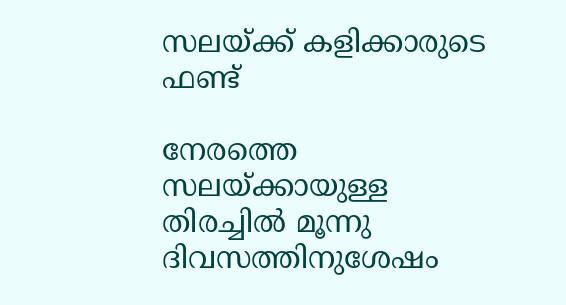സലയ്ക്ക് കളിക്കാരുടെ ഫണ്ട്

നേരത്തെ സലയ്ക്കായുള്ള തിരച്ചില്‍ മൂന്നു ദിവസത്തിനുശേഷം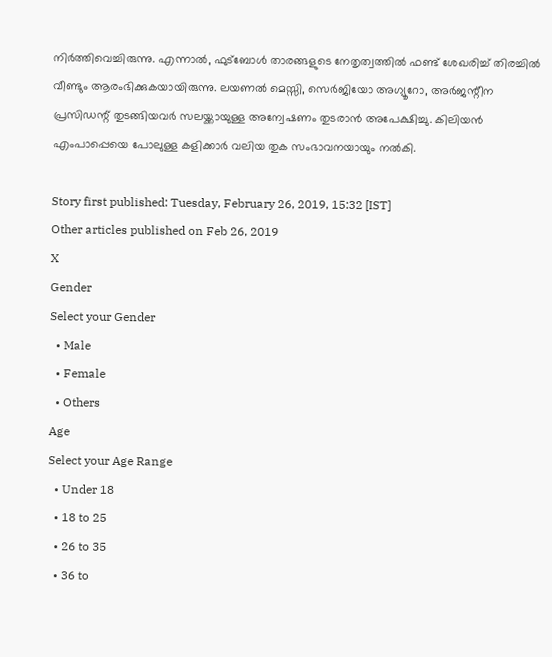നിര്‍ത്തിവെച്ചിരുന്നു. എന്നാല്‍, ഫുട്‌ബോള്‍ താരങ്ങളുടെ നേതൃത്വത്തില്‍ ഫണ്ട് ശേഖരിച്ച് തിരച്ചില്‍ വീണ്ടും ആരംഭിക്കുകയായിരുന്നു. ലയണല്‍ മെസ്സി, സെര്‍ജിയോ അഗ്യൂറോ, അര്‍ജന്റീന പ്രസിഡന്റ് തുടങ്ങിയവര്‍ സലയ്ക്കായുള്ള അന്വേഷണം തുടരാന്‍ അപേക്ഷിച്ചു. കിലിയന്‍ എംപാപ്പെയെ പോലുള്ള കളിക്കാര്‍ വലിയ തുക സംഭാവനയായും നല്‍കി.

Story first published: Tuesday, February 26, 2019, 15:32 [IST]
Other articles published on Feb 26, 2019
X
Gender
Select your Gender
  • Male
  • Female
  • Others
Age
Select your Age Range
  • Under 18
  • 18 to 25
  • 26 to 35
  • 36 to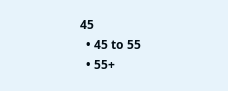45
  • 45 to 55
  • 55+